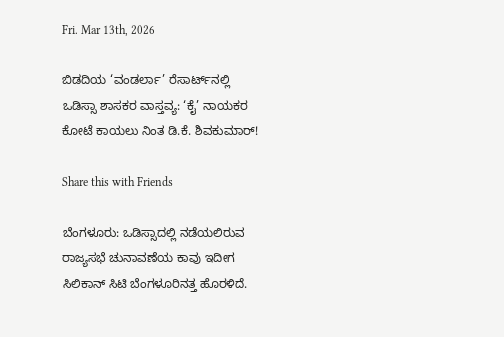Fri. Mar 13th, 2026

ಬಿಡದಿಯ ‘ವಂಡರ್ಲಾ’ ರೆಸಾರ್ಟ್‌ನಲ್ಲಿ ಒಡಿಸ್ಸಾ ಶಾಸಕರ ವಾಸ್ತವ್ಯ: ‘ಕೈ’ ನಾಯಕರ ಕೋಟೆ ಕಾಯಲು ನಿಂತ ಡಿ.ಕೆ. ಶಿವಕುಮಾರ್!

Share this with Friends

ಬೆಂಗಳೂರು: ಒಡಿಸ್ಸಾದಲ್ಲಿ ನಡೆಯಲಿರುವ ರಾಜ್ಯಸಭೆ ಚುನಾವಣೆಯ ಕಾವು ಇದೀಗ ಸಿಲಿಕಾನ್ ಸಿಟಿ ಬೆಂಗಳೂರಿನತ್ತ ಹೊರಳಿದೆ.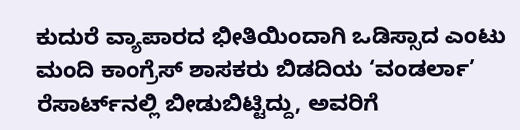ಕುದುರೆ ವ್ಯಾಪಾರದ ಭೀತಿಯಿಂದಾಗಿ ಒಡಿಸ್ಸಾದ ಎಂಟು ಮಂದಿ ಕಾಂಗ್ರೆಸ್ ಶಾಸಕರು ಬಿಡದಿಯ ‘ವಂಡರ್ಲಾ’ ರೆಸಾರ್ಟ್‌ನಲ್ಲಿ ಬೀಡುಬಿಟ್ಟಿದ್ದು, ಅವರಿಗೆ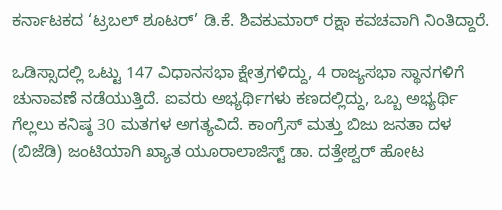ಕರ್ನಾಟಕದ ‘ಟ್ರಬಲ್ ಶೂಟರ್’ ಡಿ.ಕೆ. ಶಿವಕುಮಾರ್ ರಕ್ಷಾ ಕವಚವಾಗಿ ನಿಂತಿದ್ದಾರೆ.

ಒಡಿಸ್ಸಾದಲ್ಲಿ ಒಟ್ಟು 147 ವಿಧಾನಸಭಾ ಕ್ಷೇತ್ರಗಳಿದ್ದು, 4 ರಾಜ್ಯಸಭಾ ಸ್ಥಾನಗಳಿಗೆ ಚುನಾವಣೆ ನಡೆಯುತ್ತಿದೆ. ಐವರು ಅಭ್ಯರ್ಥಿಗಳು ಕಣದಲ್ಲಿದ್ದು, ಒಬ್ಬ ಅಭ್ಯರ್ಥಿ ಗೆಲ್ಲಲು ಕನಿಷ್ಠ 30 ಮತಗಳ ಅಗತ್ಯವಿದೆ. ಕಾಂಗ್ರೆಸ್ ಮತ್ತು ಬಿಜು ಜನತಾ ದಳ (ಬಿಜೆಡಿ) ಜಂಟಿಯಾಗಿ ಖ್ಯಾತ ಯೂರಾಲಾಜಿಸ್ಟ್ ಡಾ. ದತ್ತೇಶ್ವರ್ ಹೋಟ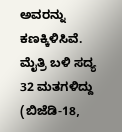ಅವರನ್ನು ಕಣಕ್ಕಿಳಿಸಿವೆ. ಮೈತ್ರಿ ಬಳಿ ಸದ್ಯ 32 ಮತಗಳಿದ್ದು (ಬಿಜೆಡಿ-18,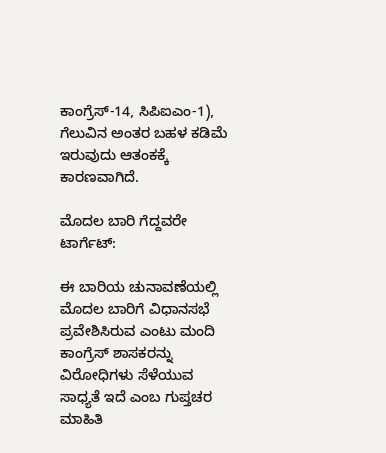ಕಾಂಗ್ರೆಸ್-14, ಸಿಪಿಐಎಂ-1), ಗೆಲುವಿನ ಅಂತರ ಬಹಳ ಕಡಿಮೆ ಇರುವುದು ಆತಂಕಕ್ಕೆ ಕಾರಣವಾಗಿದೆ.

ಮೊದಲ ಬಾರಿ ಗೆದ್ದವರೇ ಟಾರ್ಗೆಟ್:

ಈ ಬಾರಿಯ ಚುನಾವಣೆಯಲ್ಲಿ ಮೊದಲ ಬಾರಿಗೆ ವಿಧಾನಸಭೆ ಪ್ರವೇಶಿಸಿರುವ ಎಂಟು ಮಂದಿ ಕಾಂಗ್ರೆಸ್ ಶಾಸಕರನ್ನು ವಿರೋಧಿಗಳು ಸೆಳೆಯುವ ಸಾಧ್ಯತೆ ಇದೆ ಎಂಬ ಗುಪ್ತಚರ ಮಾಹಿತಿ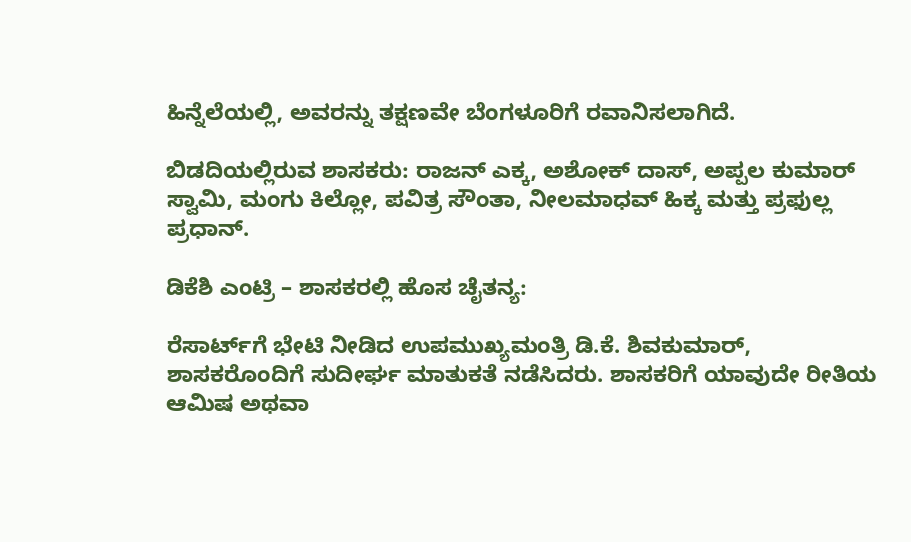ಹಿನ್ನೆಲೆಯಲ್ಲಿ, ಅವರನ್ನು ತಕ್ಷಣವೇ ಬೆಂಗಳೂರಿಗೆ ರವಾನಿಸಲಾಗಿದೆ.

ಬಿಡದಿಯಲ್ಲಿರುವ ಶಾಸಕರು: ರಾಜನ್ ಎಕ್ಕ, ಅಶೋಕ್ ದಾಸ್, ಅಪ್ಪಲ ಕುಮಾರ್ ಸ್ವಾಮಿ, ಮಂಗು ಕಿಲ್ಲೋ, ಪವಿತ್ರ ಸೌಂತಾ, ನೀಲಮಾಧವ್ ಹಿಕ್ಕ ಮತ್ತು ಪ್ರಫುಲ್ಲ ಪ್ರಧಾನ್.

ಡಿಕೆಶಿ ಎಂಟ್ರಿ – ಶಾಸಕರಲ್ಲಿ ಹೊಸ ಚೈತನ್ಯ:

ರೆಸಾರ್ಟ್‌ಗೆ ಭೇಟಿ ನೀಡಿದ ಉಪಮುಖ್ಯಮಂತ್ರಿ ಡಿ.ಕೆ. ಶಿವಕುಮಾರ್, ಶಾಸಕರೊಂದಿಗೆ ಸುದೀರ್ಘ ಮಾತುಕತೆ ನಡೆಸಿದರು. ಶಾಸಕರಿಗೆ ಯಾವುದೇ ರೀತಿಯ ಆಮಿಷ ಅಥವಾ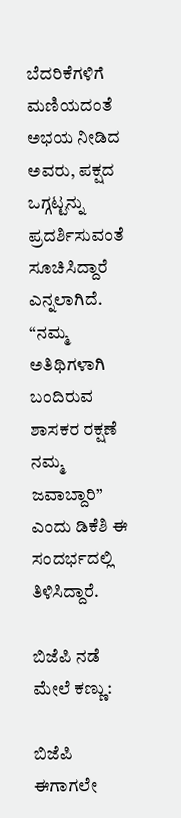ಬೆದರಿಕೆಗಳಿಗೆ ಮಣಿಯದಂತೆ ಅಭಯ ನೀಡಿದ ಅವರು, ಪಕ್ಷದ ಒಗ್ಗಟ್ಟನ್ನು ಪ್ರದರ್ಶಿಸುವಂತೆ ಸೂಚಿಸಿದ್ದಾರೆ ಎನ್ನಲಾಗಿದೆ. “ನಮ್ಮ ಅತಿಥಿಗಳಾಗಿ ಬಂದಿರುವ ಶಾಸಕರ ರಕ್ಷಣೆ ನಮ್ಮ ಜವಾಬ್ದಾರಿ” ಎಂದು ಡಿಕೆಶಿ ಈ ಸಂದರ್ಭದಲ್ಲಿ ತಿಳಿಸಿದ್ದಾರೆ.

ಬಿಜೆಪಿ ನಡೆ ಮೇಲೆ ಕಣ್ಣು:

ಬಿಜೆಪಿ ಈಗಾಗಲೇ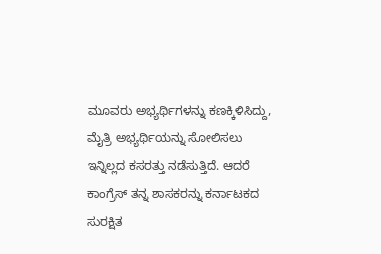ಮೂವರು ಅಭ್ಯರ್ಥಿಗಳನ್ನು ಕಣಕ್ಕಿಳಿಸಿದ್ದು, ಮೈತ್ರಿ ಅಭ್ಯರ್ಥಿಯನ್ನು ಸೋಲಿಸಲು ಇನ್ನಿಲ್ಲದ ಕಸರತ್ತು ನಡೆಸುತ್ತಿದೆ. ಆದರೆ ಕಾಂಗ್ರೆಸ್ ತನ್ನ ಶಾಸಕರನ್ನು ಕರ್ನಾಟಕದ ಸುರಕ್ಷಿತ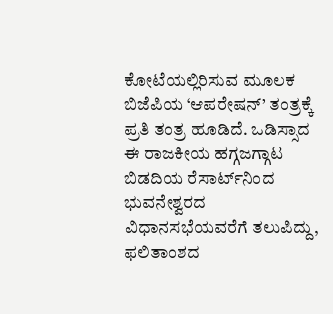ಕೋಟೆಯಲ್ಲಿರಿಸುವ ಮೂಲಕ ಬಿಜೆಪಿಯ ‘ಆಪರೇಷನ್’ ತಂತ್ರಕ್ಕೆ ಪ್ರತಿ ತಂತ್ರ ಹೂಡಿದೆ. ಒಡಿಸ್ಸಾದ ಈ ರಾಜಕೀಯ ಹಗ್ಗಜಗ್ಗಾಟ ಬಿಡದಿಯ ರೆಸಾರ್ಟ್‌ನಿಂದ ಭುವನೇಶ್ವರದ ವಿಧಾನಸಭೆಯವರೆಗೆ ತಲುಪಿದ್ದು, ಫಲಿತಾಂಶದ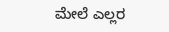ಮೇಲೆ ಎಲ್ಲರ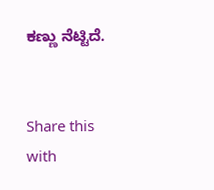ಕಣ್ಣು ನೆಟ್ಟಿದೆ.


Share this with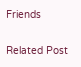Friends

Related Post